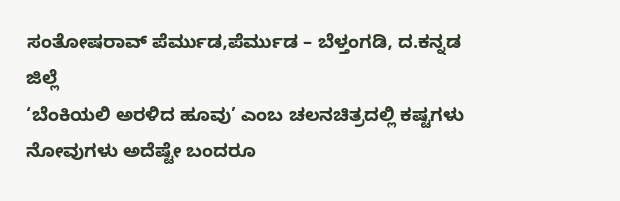ಸಂತೋಷರಾವ್ ಪೆರ್ಮುಡ,ಪೆರ್ಮುಡ – ಬೆಳ್ತಂಗಡಿ, ದ.ಕನ್ನಡ ಜಿಲ್ಲೆ
‘ಬೆಂಕಿಯಲಿ ಅರಳಿದ ಹೂವು’ ಎಂಬ ಚಲನಚಿತ್ರದಲ್ಲಿ ಕಷ್ಟಗಳು ನೋವುಗಳು ಅದೆಷ್ಟೇ ಬಂದರೂ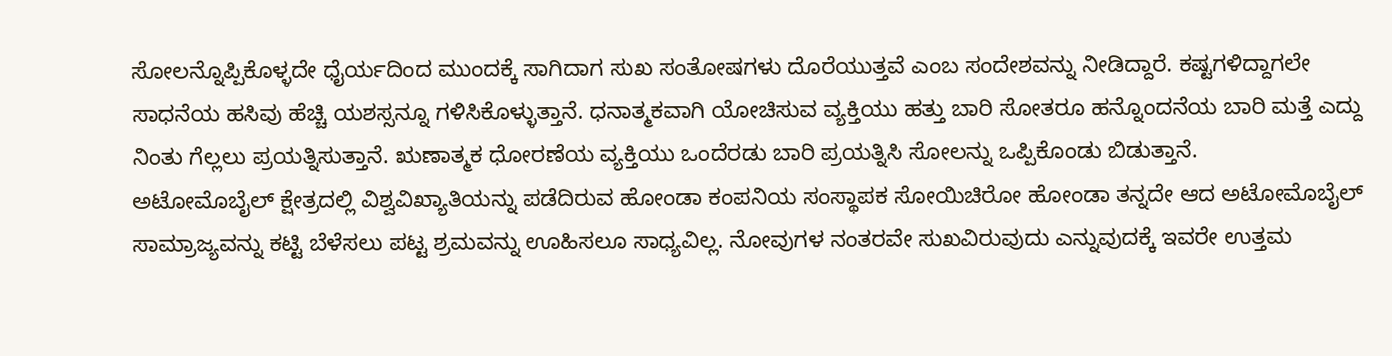ಸೋಲನ್ನೊಪ್ಪಿಕೊಳ್ಳದೇ ಧೈರ್ಯದಿಂದ ಮುಂದಕ್ಕೆ ಸಾಗಿದಾಗ ಸುಖ ಸಂತೋಷಗಳು ದೊರೆಯುತ್ತವೆ ಎಂಬ ಸಂದೇಶವನ್ನು ನೀಡಿದ್ದಾರೆ. ಕಷ್ಟಗಳಿದ್ದಾಗಲೇ ಸಾಧನೆಯ ಹಸಿವು ಹೆಚ್ಚಿ ಯಶಸ್ಸನ್ನೂ ಗಳಿಸಿಕೊಳ್ಳುತ್ತಾನೆ. ಧನಾತ್ಮಕವಾಗಿ ಯೋಚಿಸುವ ವ್ಯಕ್ತಿಯು ಹತ್ತು ಬಾರಿ ಸೋತರೂ ಹನ್ನೊಂದನೆಯ ಬಾರಿ ಮತ್ತೆ ಎದ್ದು ನಿಂತು ಗೆಲ್ಲಲು ಪ್ರಯತ್ನಿಸುತ್ತಾನೆ. ಋಣಾತ್ಮಕ ಧೋರಣೆಯ ವ್ಯಕ್ತಿಯು ಒಂದೆರಡು ಬಾರಿ ಪ್ರಯತ್ನಿಸಿ ಸೋಲನ್ನು ಒಪ್ಪಿಕೊಂಡು ಬಿಡುತ್ತಾನೆ.
ಅಟೋಮೊಬೈಲ್ ಕ್ಷೇತ್ರದಲ್ಲಿ ವಿಶ್ವವಿಖ್ಯಾತಿಯನ್ನು ಪಡೆದಿರುವ ಹೋಂಡಾ ಕಂಪನಿಯ ಸಂಸ್ಥಾಪಕ ಸೋಯಿಚಿರೋ ಹೋಂಡಾ ತನ್ನದೇ ಆದ ಅಟೋಮೊಬೈಲ್ ಸಾಮ್ರಾಜ್ಯವನ್ನು ಕಟ್ಟಿ ಬೆಳೆಸಲು ಪಟ್ಟ ಶ್ರಮವನ್ನು ಊಹಿಸಲೂ ಸಾಧ್ಯವಿಲ್ಲ. ನೋವುಗಳ ನಂತರವೇ ಸುಖವಿರುವುದು ಎನ್ನುವುದಕ್ಕೆ ಇವರೇ ಉತ್ತಮ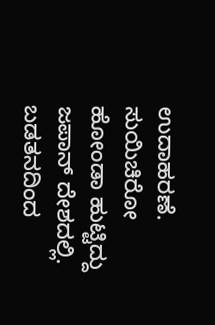ಉದಾಹರಣೆ.
ಸುಯಿಚಿರೋ ಹೋಂಡಾ ಹುಟ್ಟಿದ್ದು ಜಪಾನ್ ದೇಶದಲ್ಲಿ. ಬಡತನದಿಂದ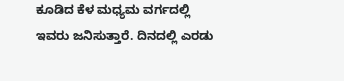ಕೂಡಿದ ಕೆಳ ಮಧ್ಯಮ ವರ್ಗದಲ್ಲಿ ಇವರು ಜನಿಸುತ್ತಾರೆ. ದಿನದಲ್ಲಿ ಎರಡು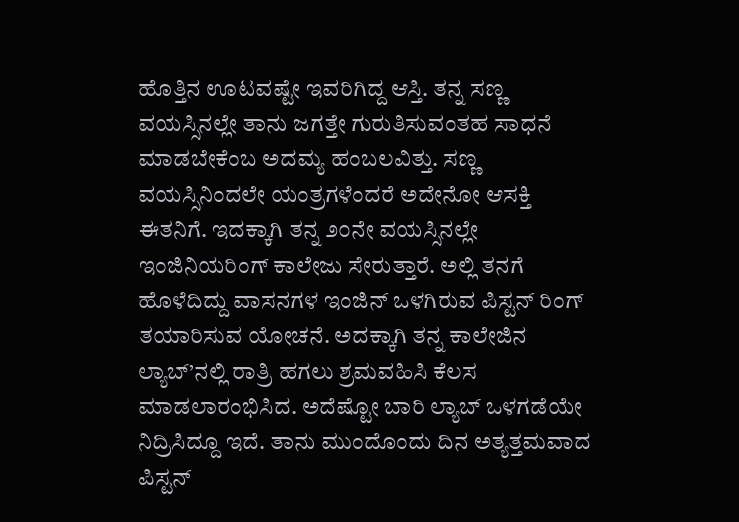ಹೊತ್ತಿನ ಊಟವಷ್ಟೇ ಇವರಿಗಿದ್ದ ಆಸ್ತಿ. ತನ್ನ ಸಣ್ಣ ವಯಸ್ಸಿನಲ್ಲೇ ತಾನು ಜಗತ್ತೇ ಗುರುತಿಸುವಂತಹ ಸಾಧನೆ ಮಾಡಬೇಕೆಂಬ ಅದಮ್ಯ ಹಂಬಲವಿತ್ತು. ಸಣ್ಣ ವಯಸ್ಸಿನಿಂದಲೇ ಯಂತ್ರಗಳೆಂದರೆ ಅದೇನೋ ಆಸಕ್ತಿ ಈತನಿಗೆ. ಇದಕ್ಕಾಗಿ ತನ್ನ ೨೦ನೇ ವಯಸ್ಸಿನಲ್ಲೇ ಇಂಜಿನಿಯರಿಂಗ್ ಕಾಲೇಜು ಸೇರುತ್ತಾರೆ. ಅಲ್ಲಿ ತನಗೆ ಹೊಳೆದಿದ್ದು ವಾಸನಗಳ ಇಂಜಿನ್ ಒಳಗಿರುವ ಪಿಸ್ಟನ್ ರಿಂಗ್ ತಯಾರಿಸುವ ಯೋಚನೆ. ಅದಕ್ಕಾಗಿ ತನ್ನ ಕಾಲೇಜಿನ ಲ್ಯಾಬ್’ನಲ್ಲಿ ರಾತ್ರಿ ಹಗಲು ಶ್ರಮವಹಿಸಿ ಕೆಲಸ ಮಾಡಲಾರಂಭಿಸಿದ. ಅದೆಷ್ಟೋ ಬಾರಿ ಲ್ಯಾಬ್ ಒಳಗಡೆಯೇ ನಿದ್ರಿಸಿದ್ದೂ ಇದೆ. ತಾನು ಮುಂದೊಂದು ದಿನ ಅತ್ಯತ್ತಮವಾದ ಪಿಸ್ಟನ್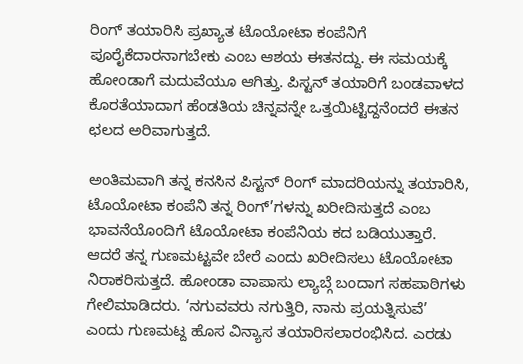ರಿಂಗ್ ತಯಾರಿಸಿ ಪ್ರಖ್ಯಾತ ಟೊಯೋಟಾ ಕಂಪೆನಿಗೆ ಪೂರೈಕೆದಾರನಾಗಬೇಕು ಎಂಬ ಆಶಯ ಈತನದ್ದು. ಈ ಸಮಯಕ್ಕೆ ಹೋಂಡಾಗೆ ಮದುವೆಯೂ ಆಗಿತ್ತು. ಪಿಸ್ಟನ್ ತಯಾರಿಗೆ ಬಂಡವಾಳದ ಕೊರತೆಯಾದಾಗ ಹೆಂಡತಿಯ ಚಿನ್ನವನ್ನೇ ಒತ್ತಯಿಟ್ಟಿದ್ದನೆಂದರೆ ಈತನ ಛಲದ ಅರಿವಾಗುತ್ತದೆ.

ಅಂತಿಮವಾಗಿ ತನ್ನ ಕನಸಿನ ಪಿಸ್ಟನ್ ರಿಂಗ್ ಮಾದರಿಯನ್ನು ತಯಾರಿಸಿ, ಟೊಯೋಟಾ ಕಂಪೆನಿ ತನ್ನ ರಿಂಗ್’ಗಳನ್ನು ಖರೀದಿಸುತ್ತದೆ ಎಂಬ ಭಾವನೆಯೊಂದಿಗೆ ಟೊಯೋಟಾ ಕಂಪೆನಿಯ ಕದ ಬಡಿಯುತ್ತಾರೆ. ಆದರೆ ತನ್ನ ಗುಣಮಟ್ಟವೇ ಬೇರೆ ಎಂದು ಖರೀದಿಸಲು ಟೊಯೋಟಾ ನಿರಾಕರಿಸುತ್ತದೆ. ಹೋಂಡಾ ವಾಪಾಸು ಲ್ಯಾಬ್ಗೆ ಬಂದಾಗ ಸಹಪಾಠಿಗಳು ಗೇಲಿಮಾಡಿದರು. ‘ನಗುವವರು ನಗುತ್ತಿರಿ, ನಾನು ಪ್ರಯತ್ನಿಸುವೆ’ ಎಂದು ಗುಣಮಟ್ದ ಹೊಸ ವಿನ್ಯಾಸ ತಯಾರಿಸಲಾರಂಭಿಸಿದ. ಎರಡು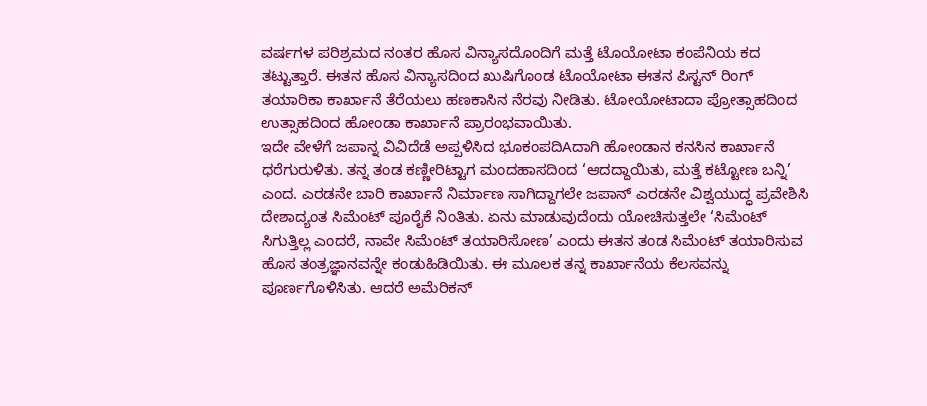ವರ್ಷಗಳ ಪರಿಶ್ರಮದ ನಂತರ ಹೊಸ ವಿನ್ಯಾಸದೊಂದಿಗೆ ಮತ್ತೆ ಟೊಯೋಟಾ ಕಂಪೆನಿಯ ಕದ ತಟ್ಟುತ್ತಾರೆ. ಈತನ ಹೊಸ ವಿನ್ಯಾಸದಿಂದ ಖುಷಿಗೊಂಡ ಟೊಯೋಟಾ ಈತನ ಪಿಸ್ಟನ್ ರಿಂಗ್ ತಯಾರಿಕಾ ಕಾರ್ಖಾನೆ ತೆರೆಯಲು ಹಣಕಾಸಿನ ನೆರವು ನೀಡಿತು. ಟೋಯೋಟಾದಾ ಪ್ರೋತ್ಸಾಹದಿಂದ ಉತ್ಸಾಹದಿಂದ ಹೋಂಡಾ ಕಾರ್ಖಾನೆ ಪ್ರಾರಂಭವಾಯಿತು.
ಇದೇ ವೇಳೆಗೆ ಜಪಾನ್ನ ವಿವಿದೆಡೆ ಅಪ್ಪಳಿಸಿದ ಭೂಕಂಪದಿAದಾಗಿ ಹೋಂಡಾನ ಕನಸಿನ ಕಾರ್ಖಾನೆ ಧರೆಗುರುಳಿತು. ತನ್ನ ತಂಡ ಕಣ್ಣೀರಿಟ್ಟಾಗ ಮಂದಹಾಸದಿಂದ ‘ಆದದ್ದಾಯಿತು, ಮತ್ತೆ ಕಟ್ಟೋಣ ಬನ್ನಿ’ ಎಂದ. ಎರಡನೇ ಬಾರಿ ಕಾರ್ಖಾನೆ ನಿರ್ಮಾಣ ಸಾಗಿದ್ದಾಗಲೇ ಜಪಾನ್ ಎರಡನೇ ವಿಶ್ವಯುದ್ಧ ಪ್ರವೇಶಿಸಿ ದೇಶಾದ್ಯಂತ ಸಿಮೆಂಟ್ ಪೂರೈಕೆ ನಿಂತಿತು. ಏನು ಮಾಡುವುದೆಂದು ಯೋಚಿಸುತ್ತಲೇ ‘ಸಿಮೆಂಟ್ ಸಿಗುತ್ತಿಲ್ಲ ಎಂದರೆ, ನಾವೇ ಸಿಮೆಂಟ್ ತಯಾರಿಸೋಣ’ ಎಂದು ಈತನ ತಂಡ ಸಿಮೆಂಟ್ ತಯಾರಿಸುವ ಹೊಸ ತಂತ್ರಜ್ಞಾನವನ್ನೇ ಕಂಡುಹಿಡಿಯಿತು. ಈ ಮೂಲಕ ತನ್ನ ಕಾರ್ಖಾನೆಯ ಕೆಲಸವನ್ನು ಪೂರ್ಣಗೊಳಿಸಿತು. ಆದರೆ ಅಮೆರಿಕನ್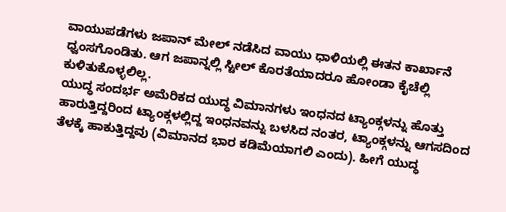ವಾಯುಪಡೆಗಳು ಜಪಾನ್ ಮೇಲ್ ನಡೆಸಿದ ವಾಯು ಧಾಳಿಯಲ್ಲಿ ಈತನ ಕಾರ್ಖಾನೆ ಧ್ವಂಸಗೊಂಡಿತು. ಆಗ ಜಪಾನ್ನಲ್ಲಿ ಸ್ಟೀಲ್ ಕೊರತೆಯಾದರೂ ಹೋಂಡಾ ಕೈಚೆಲ್ಲಿ ಕುಳಿತುಕೊಳ್ಳಲಿಲ್ಲ.
ಯುದ್ಧ ಸಂದರ್ಭ ಅಮೆರಿಕದ ಯುದ್ಧ ವಿಮಾನಗಳು ಇಂಧನದ ಟ್ಯಾಂಕ್ಗಳನ್ನು ಹೊತ್ತು ಹಾರುತ್ತಿದ್ದರಿಂದ ಟ್ಯಾಂಕ್ಗಳಲ್ಲಿದ್ದ ಇಂಧನವನ್ನು ಬಳಸಿದ ನಂತರ, ಟ್ಯಾಂಕ್ಗಳನ್ನು ಆಗಸದಿಂದ ತೆಳಕ್ಕೆ ಹಾಕುತ್ತಿದ್ದವು (ವಿಮಾನದ ಭಾರ ಕಡಿಮೆಯಾಗಲಿ ಎಂದು). ಹೀಗೆ ಯುದ್ಧ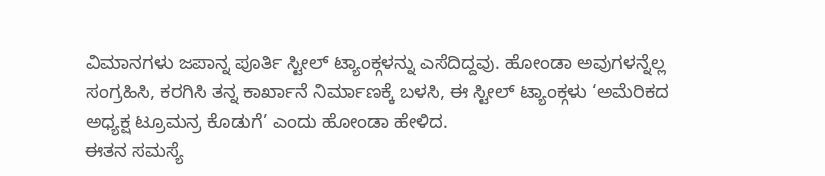ವಿಮಾನಗಳು ಜಪಾನ್ನ ಪೂರ್ತಿ ಸ್ಟೀಲ್ ಟ್ಯಾಂಕ್ಗಳನ್ನು ಎಸೆದಿದ್ದವು. ಹೋಂಡಾ ಅವುಗಳನ್ನೆಲ್ಲ ಸಂಗ್ರಹಿಸಿ, ಕರಗಿಸಿ ತನ್ನ ಕಾರ್ಖಾನೆ ನಿರ್ಮಾಣಕ್ಕೆ ಬಳಸಿ, ಈ ಸ್ಟೀಲ್ ಟ್ಯಾಂಕ್ಗಳು ‘ಅಮೆರಿಕದ ಅಧ್ಯಕ್ಷ ಟ್ರೂಮನ್ರ ಕೊಡುಗೆ’ ಎಂದು ಹೋಂಡಾ ಹೇಳಿದ.
ಈತನ ಸಮಸ್ಯೆ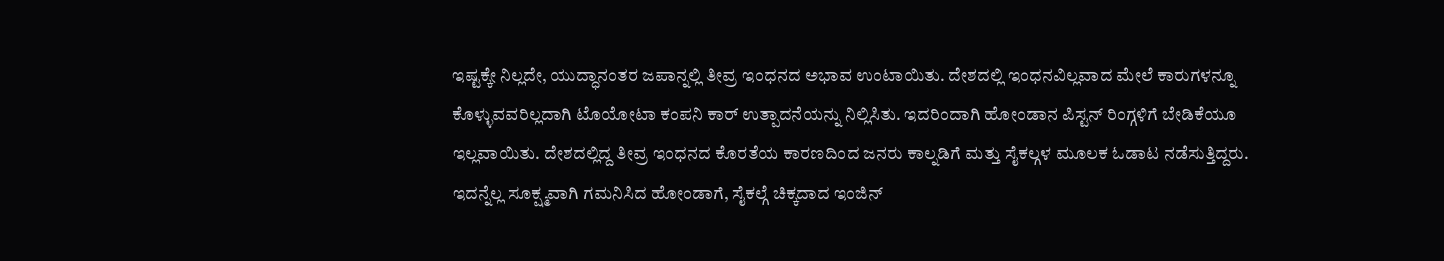ಇಷ್ಟಕ್ಕೇ ನಿಲ್ಲದೇ, ಯುದ್ಧಾನಂತರ ಜಪಾನ್ನಲ್ಲಿ ತೀವ್ರ ಇಂಧನದ ಅಭಾವ ಉಂಟಾಯಿತು. ದೇಶದಲ್ಲಿ ಇಂಧನವಿಲ್ಲವಾದ ಮೇಲೆ ಕಾರುಗಳನ್ನೂ ಕೊಳ್ಳುವವರಿಲ್ಲದಾಗಿ ಟೊಯೋಟಾ ಕಂಪನಿ ಕಾರ್ ಉತ್ಪಾದನೆಯನ್ನು ನಿಲ್ಲಿಸಿತು. ಇದರಿಂದಾಗಿ ಹೋಂಡಾನ ಪಿಸ್ಟನ್ ರಿಂಗ್ಗಳಿಗೆ ಬೇಡಿಕೆಯೂ ಇಲ್ಲವಾಯಿತು. ದೇಶದಲ್ಲಿದ್ದ ತೀವ್ರ ಇಂಧನದ ಕೊರತೆಯ ಕಾರಣದಿಂದ ಜನರು ಕಾಲ್ನಡಿಗೆ ಮತ್ತು ಸೈಕಲ್ಗಳ ಮೂಲಕ ಓಡಾಟ ನಡೆಸುತ್ತಿದ್ದರು.
ಇದನ್ನೆಲ್ಲ ಸೂಕ್ಷ್ಮವಾಗಿ ಗಮನಿಸಿದ ಹೋಂಡಾಗೆ, ಸೈಕಲ್ಗೆ ಚಿಕ್ಕದಾದ ಇಂಜಿನ್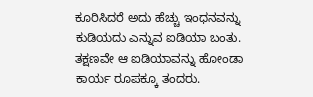ಕೂರಿಸಿದರೆ ಅದು ಹೆಚ್ಚು ಇಂಧನವನ್ನು ಕುಡಿಯದು ಎನ್ನುವ ಐಡಿಯಾ ಬಂತು. ತಕ್ಷಣವೇ ಆ ಐಡಿಯಾವನ್ನು ಹೋಂಡಾ ಕಾರ್ಯ ರೂಪಕ್ಕೂ ತಂದರು.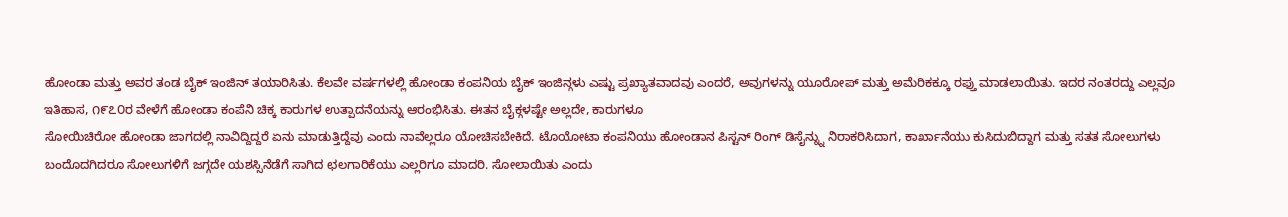ಹೋಂಡಾ ಮತ್ತು ಅವರ ತಂಡ ಬೈಕ್ ಇಂಜಿನ್ ತಯಾರಿಸಿತು. ಕೆಲವೇ ವರ್ಷಗಳಲ್ಲಿ ಹೋಂಡಾ ಕಂಪನಿಯ ಬೈಕ್ ಇಂಜಿನ್ಗಳು ಎಷ್ಟು ಪ್ರಖ್ಯಾತವಾದವು ಎಂದರೆ, ಅವುಗಳನ್ನು ಯೂರೋಪ್ ಮತ್ತು ಅಮೆರಿಕಕ್ಕೂ ರಫ್ತು ಮಾಡಲಾಯಿತು. ಇದರ ನಂತರದ್ದು ಎಲ್ಲವೂ ಇತಿಹಾಸ, ೧೯೭೦ರ ವೇಳೆಗೆ ಹೋಂಡಾ ಕಂಪೆನಿ ಚಿಕ್ಕ ಕಾರುಗಳ ಉತ್ಪಾದನೆಯನ್ನು ಆರಂಭಿಸಿತು. ಈತನ ಬೈಕ್ಗಳಷ್ಟೇ ಅಲ್ಲದೇ, ಕಾರುಗಳೂ
ಸೋಯಿಚಿರೋ ಹೋಂಡಾ ಜಾಗದಲ್ಲಿ ನಾವಿದ್ದಿದ್ದರೆ ಏನು ಮಾಡುತ್ತಿದ್ದೆವು ಎಂದು ನಾವೆಲ್ಲರೂ ಯೋಚಿಸಬೇಕಿದೆ. ಟೊಯೋಟಾ ಕಂಪನಿಯು ಹೋಂಡಾನ ಪಿಸ್ಟನ್ ರಿಂಗ್ ಡಿಸೈನ್ನ್ನು ನಿರಾಕರಿಸಿದಾಗ, ಕಾರ್ಖಾನೆಯು ಕುಸಿದುಬಿದ್ದಾಗ ಮತ್ತು ಸತತ ಸೋಲುಗಳು ಬಂದೊದಗಿದರೂ ಸೋಲುಗಳಿಗೆ ಜಗ್ಗದೇ ಯಶಸ್ಸಿನೆಡೆಗೆ ಸಾಗಿದ ಛಲಗಾರಿಕೆಯು ಎಲ್ಲರಿಗೂ ಮಾದರಿ. ಸೋಲಾಯಿತು ಎಂದು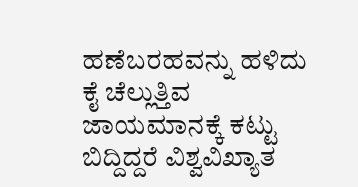ಹಣೆಬರಹವನ್ನು ಹಳಿದು ಕೈ ಚೆಲ್ಲುತ್ತಿವ ಜಾಯಮಾನಕ್ಕೆ ಕಟ್ಟು ಬಿದ್ದಿದ್ದರೆ ವಿಶ್ವವಿಖ್ಯಾತ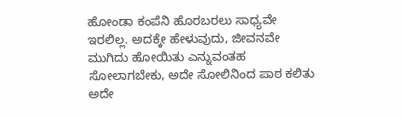ಹೋಂಡಾ ಕಂಪೆನಿ ಹೊರಬರಲು ಸಾಧ್ಯವೇ ಇರಲಿಲ್ಲ. ಅದಕ್ಕೇ ಹೇಳುವುದು, ಜೀವನವೇ ಮುಗಿದು ಹೋಯಿತು ಎನ್ನುವಂತಹ ಸೋಲಾಗಬೇಕು, ಅದೇ ಸೋಲಿನಿಂದ ಪಾಠ ಕಲಿತು ಅದೇ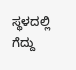ಸ್ಥಳದಲ್ಲಿ ಗೆದ್ದು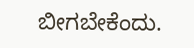ಬೀಗಬೇಕೆಂದು.